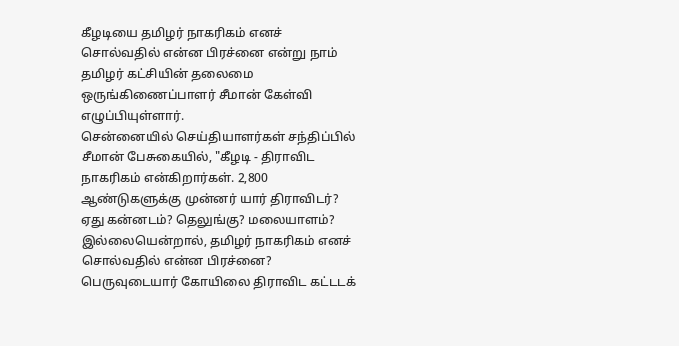கீழடியை தமிழர் நாகரிகம் எனச் சொல்வதில் என்ன பிரச்னை என்று நாம் தமிழர் கட்சியின் தலைமை ஒருங்கிணைப்பாளர் சீமான் கேள்வி எழுப்பியுள்ளார்.
சென்னையில் செய்தியாளர்கள் சந்திப்பில் சீமான் பேசுகையில், "கீழடி - திராவிட நாகரிகம் என்கிறார்கள். 2,800 ஆண்டுகளுக்கு முன்னர் யார் திராவிடர்? ஏது கன்னடம்? தெலுங்கு? மலையாளம்? இல்லையென்றால், தமிழர் நாகரிகம் எனச் சொல்வதில் என்ன பிரச்னை?
பெருவுடையார் கோயிலை திராவிட கட்டடக்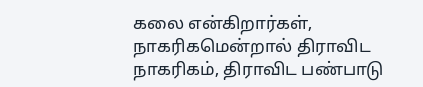கலை என்கிறார்கள், நாகரிகமென்றால் திராவிட நாகரிகம், திராவிட பண்பாடு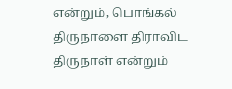என்றும், பொங்கல் திருநாளை திராவிட திருநாள் என்றும்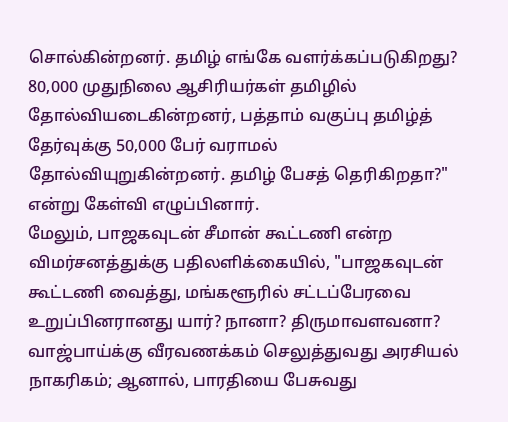சொல்கின்றனர். தமிழ் எங்கே வளர்க்கப்படுகிறது?
80,000 முதுநிலை ஆசிரியர்கள் தமிழில் தோல்வியடைகின்றனர், பத்தாம் வகுப்பு தமிழ்த் தேர்வுக்கு 50,000 பேர் வராமல் தோல்வியுறுகின்றனர். தமிழ் பேசத் தெரிகிறதா?" என்று கேள்வி எழுப்பினார்.
மேலும், பாஜகவுடன் சீமான் கூட்டணி என்ற விமர்சனத்துக்கு பதிலளிக்கையில், "பாஜகவுடன் கூட்டணி வைத்து, மங்களூரில் சட்டப்பேரவை உறுப்பினரானது யார்? நானா? திருமாவளவனா?
வாஜ்பாய்க்கு வீரவணக்கம் செலுத்துவது அரசியல் நாகரிகம்; ஆனால், பாரதியை பேசுவது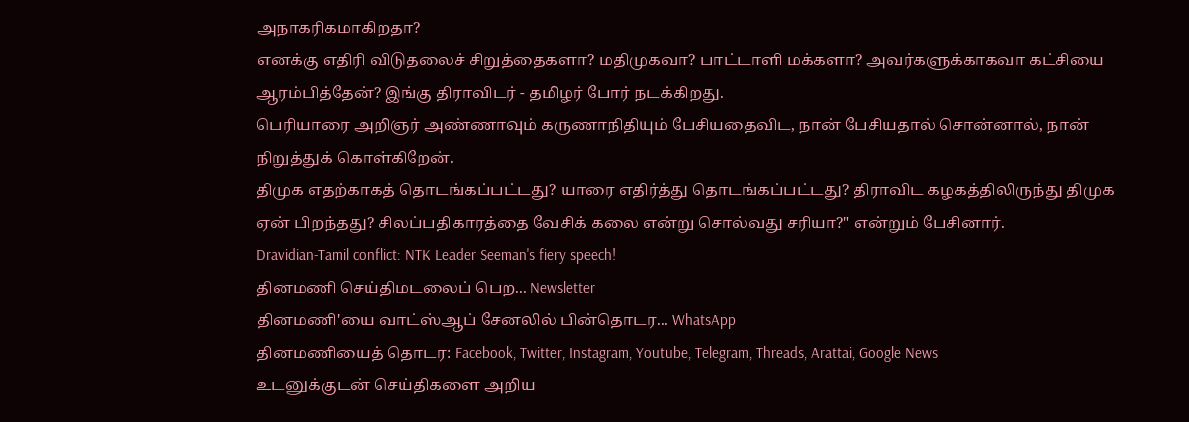அநாகரிகமாகிறதா?
எனக்கு எதிரி விடுதலைச் சிறுத்தைகளா? மதிமுகவா? பாட்டாளி மக்களா? அவர்களுக்காகவா கட்சியை ஆரம்பித்தேன்? இங்கு திராவிடர் - தமிழர் போர் நடக்கிறது.
பெரியாரை அறிஞர் அண்ணாவும் கருணாநிதியும் பேசியதைவிட, நான் பேசியதால் சொன்னால், நான் நிறுத்துக் கொள்கிறேன்.
திமுக எதற்காகத் தொடங்கப்பட்டது? யாரை எதிர்த்து தொடங்கப்பட்டது? திராவிட கழகத்திலிருந்து திமுக ஏன் பிறந்தது? சிலப்பதிகாரத்தை வேசிக் கலை என்று சொல்வது சரியா?" என்றும் பேசினார்.
Dravidian-Tamil conflict: NTK Leader Seeman's fiery speech!
தினமணி செய்திமடலைப் பெற... Newsletter
தினமணி'யை வாட்ஸ்ஆப் சேனலில் பின்தொடர... WhatsApp
தினமணியைத் தொடர: Facebook, Twitter, Instagram, Youtube, Telegram, Threads, Arattai, Google News
உடனுக்குடன் செய்திகளை அறிய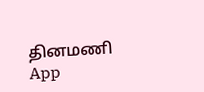தினமணி App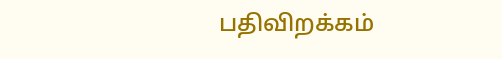பதிவிறக்கம்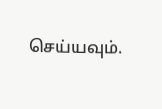செய்யவும்.